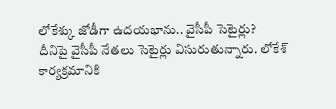లోకేశ్కు జోడీగా ఉదయభాను.. వైసీపీ సెటైర్లు?
దీనిపై వైసీపీ నేతలు సెటైర్లు విసురుతున్నారు. లోకేశ్ కార్యక్రమానికి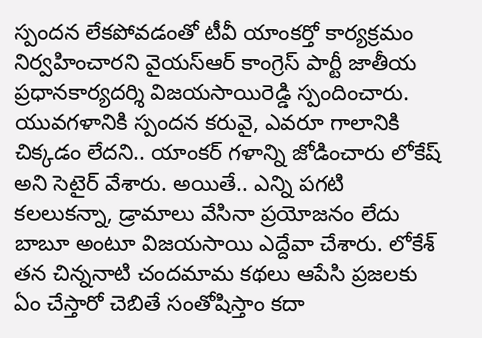స్పందన లేకపోవడంతో టీవీ యాంకర్తో కార్యక్రమం నిర్వహించారని వైయస్ఆర్ కాంగ్రెస్ పార్టీ జాతీయ ప్రధానకార్యదర్శి విజయసాయిరెడ్డి స్పందించారు. యువగళానికి స్పందన కరువై, ఎవరూ గాలానికి చిక్కడం లేదని.. యాంకర్ గళాన్ని జోడించారు లోకేష్ అని సెటైర్ వేశారు. అయితే.. ఎన్ని పగటి కలలుకన్నా, డ్రామాలు వేసినా ప్రయోజనం లేదు బాబూ అంటూ విజయసాయి ఎద్దేవా చేశారు. లోకేశ్ తన చిన్ననాటి చందమామ కథలు ఆపేసి ప్రజలకు ఏం చేస్తారో చెబితే సంతోషిస్తాం కదా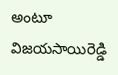అంటూ విజయసాయిరెడ్డి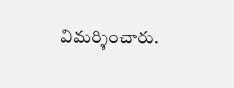విమర్శించారు.